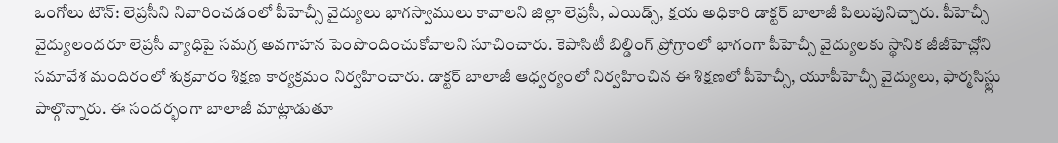ఒంగోలు టౌన్: లెప్రసీని నివారించడంలో పీహెచ్సీ వైద్యులు భాగస్వాములు కావాలని జిల్లా లెప్రసీ, ఎయిడ్స్, క్షయ అధికారి డాక్టర్ బాలాజీ పిలుపునిచ్చారు. పీహెచ్సీ వైద్యులందరూ లెప్రసీ వ్యాధిపై సమగ్ర అవగాహన పెంపొందించుకోవాలని సూచించారు. కెపాసిటీ బిల్డింగ్ ప్రోగ్రాంలో భాగంగా పీహెచ్సీ వైద్యులకు స్థానిక జీజీహెచ్లోని సమావేశ మందిరంలో శుక్రవారం శిక్షణ కార్యక్రమం నిర్వహించారు. డాక్టర్ బాలాజీ ఆధ్వర్యంలో నిర్వహించిన ఈ శిక్షణలో పీహెచ్సీ, యూపీహెచ్సీ వైద్యులు, ఫార్మసిస్ట్లు పాల్గొన్నారు. ఈ సందర్భంగా బాలాజీ మాట్లాడుతూ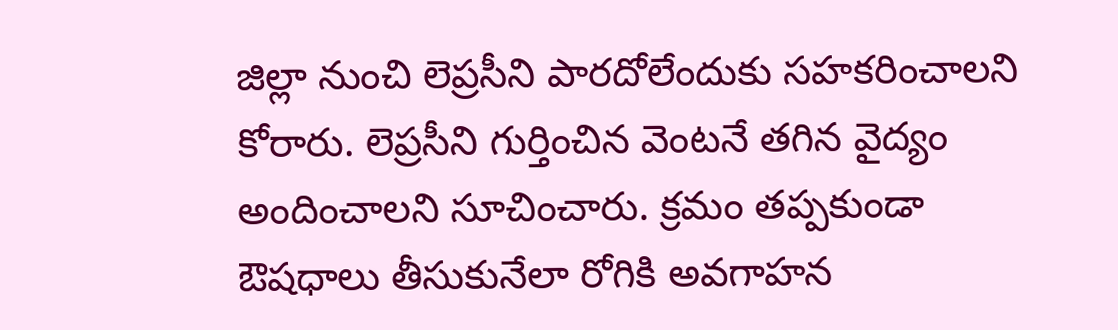జిల్లా నుంచి లెప్రసీని పారదోలేందుకు సహకరించాలని కోరారు. లెప్రసీని గుర్తించిన వెంటనే తగిన వైద్యం అందించాలని సూచించారు. క్రమం తప్పకుండా ఔషధాలు తీసుకునేలా రోగికి అవగాహన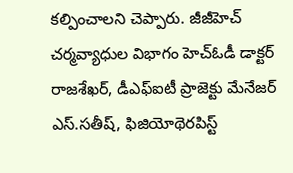కల్పించాలని చెప్పారు. జీజీహెచ్ చర్మవ్యాధుల విభాగం హెచ్ఓడీ డాక్టర్ రాజశేఖర్, డీఎఫ్ఐటీ ప్రాజెక్టు మేనేజర్ ఎస్.సతీష్, ఫిజియోథెరపిస్ట్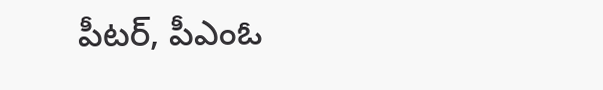పీటర్, పీఎంఓ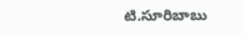టి.సూరిబాబు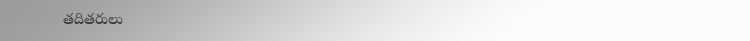తదితరులు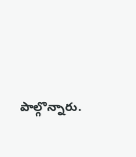పాల్గొన్నారు.